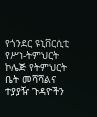የጎንደር ዩኒቨርሲቲ የሥነ-ትምህርት ኮሌጅ የትምህርት ቤት መሻሻልና ተያያዥ ጉዳዮችን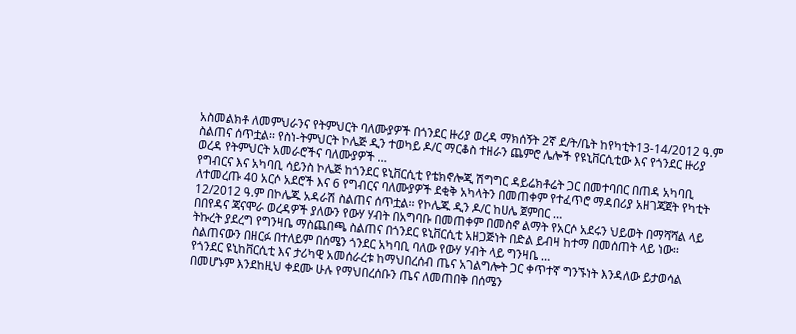አስመልክቶ ለመምህራንና የትምህርት ባለሙያዎች በጎንደር ዙሪያ ወረዳ ማክሰኝት 2ኛ ደ/ት/ቤት ከየካቲት13-14/2012 ዓ.ም ስልጠና ሰጥቷል፡፡ የስነ-ትምህርት ኮሌጅ ዲን ተወካይ ዶ/ር ማርቆስ ተዘራን ጨምሮ ሌሎች የዩኒቨርሲቲው እና የጎንደር ዙሪያ ወረዳ የትምህርት አመራሮችና ባለሙያዎች …
የግብርና እና አካባቢ ሳይንስ ኮሌጅ ከጎንደር ዩኒቨርሲቲ የቴክኖሎጂ ሽግግር ዳይሬክቶሬት ጋር በመተባበር በጠዳ አካባቢ ለተመረጡ 40 አርሶ አደሮች እና 6 የግብርና ባለሙያዎች ደቂቅ አካላትን በመጠቀም የተፈጥሮ ማዳበሪያ አዘገጃጀት የካቲት 12/2012 ዓ.ም በኮሌጁ አዳራሽ ስልጠና ሰጥቷል፡፡ የኮሌጁ ዲን ዶ/ር ከሀሌ ጀምበር …
በበየዳና ጃናሞራ ወረዳዎች ያለውን የውሃ ሃብት በአግባቡ በመጠቀም በመስኖ ልማት የአርሶ አደሩን ህይወት በማሻሻል ላይ ትኩረት ያደረግ የግንዛቤ ማስጨበጫ ስልጠና በጎንደር ዩኒቨርሲቲ አዘጋጅነት በድል ይብዛ ከተማ በመሰጠት ላይ ነው፡፡ ስልጠናውን በዘርፉ በተለይም በሰሜን ጎንደር አካባቢ ባለው የውሃ ሃብት ላይ ግንዛቤ …
የጎንደር ዩኒከቨርሲቲ እና ታሪካዊ አመሰራረቱ ከማህበረሰብ ጤና አገልግሎት ጋር ቀጥተኛ ግንኙነት እንዳለው ይታወሳል በመሆኑም እንደከዚህ ቀደሙ ሁሉ የማህበረሰቡን ጤና ለመጠበቅ በሰሜን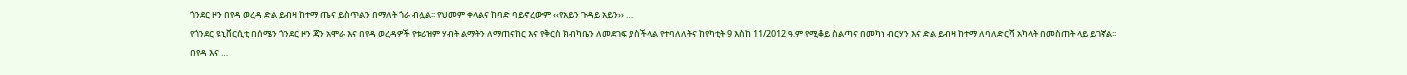ጎንደር ዞን በየዳ ወረዳ ድል ይብዛ ከተማ ጤና ይስጥልን በማለት ጎራ ብሏል፡፡ የህመም ቀላልና ከባድ ባይኖረውም ‹‹የአይን ጉዳይ አይን›› …
የጎንደር ዩኒቨርሲቲ በሰሜን ጎንደር ዞን ጃን አሞራ እና በየዳ ወረዳዎች የቱሪዝም ሃብት ልማትን ለማጠናከር እና የቅርስ ክብካቤን ለመደገፍ ያስችላል የተባለለትና ከየካቲት 9 እስከ 11/2012 ዓ.ም የሚቆይ ስልጣና በመካነ ብርሃን እና ድል ይብዛ ከተማ ለባለድርሻ አካላት በመስጠት ላይ ይገኛል፡፡ በየዳ እና …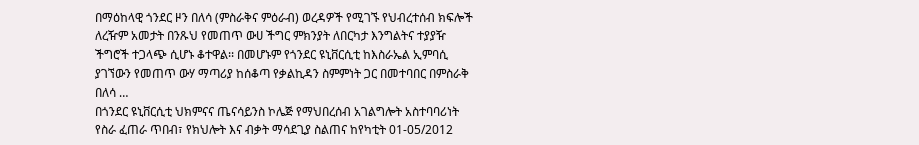በማዕከላዊ ጎንደር ዞን በለሳ (ምስራቅና ምዕራብ) ወረዳዎች የሚገኙ የህብረተሰብ ክፍሎች ለረዥም አመታት በንጹህ የመጠጥ ውሀ ችግር ምክንያት ለበርካታ እንግልትና ተያያዥ ችግሮች ተጋላጭ ሲሆኑ ቆተዋል፡፡ በመሆኑም የጎንደር ዩኒቨርሲቲ ከእስራኤል ኢምባሲ ያገኘውን የመጠጥ ውሃ ማጣሪያ ከሰቆጣ የቃልኪዳን ስምምነት ጋር በመተባበር በምስራቅ በለሳ …
በጎንደር ዩኒቨርሲቲ ህክምናና ጤናሳይንስ ኮሌጅ የማህበረሰብ አገልግሎት አስተባባሪነት የስራ ፈጠራ ጥበብ፣ የክህሎት እና ብቃት ማሳደጊያ ስልጠና ከየካቲት 01-05/2012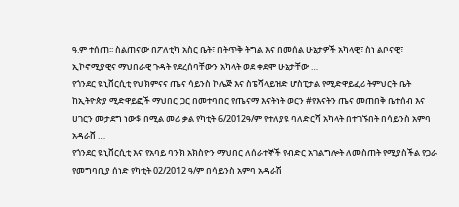ዓ.ም ተሰጠ፡፡ ስልጠናው በፖለቲካ አስር ቤት፣ በትጥቅ ትግል እና በመሰል ሁኔታዎች አካላዊ፣ ስነ ልቦናዊ፣ ኢኮኖሚያዊና ማህበራዊ ጉዳት የደረሰባቸውን አካላት ወደ ቀደሞ ሁኔታቸው …
የጎንደር ዩኒቨርሲቲ የህክምናና ጤና ሳይንስ ኮሌጅ እና ስፔሻላይዝድ ሆስፒታል የሚድዋይፈሪ ትምህርት ቤት ከኢትዮጵያ ሚድዋይፎች ማህበር ጋር በመተባበር የጤናማ እናትነት ወርን #የእናትን ጤና መጠበቅ ቤተሰብ እና ሀገርን መታደግ ነው$ በሚል መሪ ቃል የካቲት 6/2012ዓ/ም የተለያዩ ባለድርሻ አካላት በተገኙበት በሳይንስ አምባ አዳራሸ …
የጎንደር ዩኒቨርሲቲ እና የአባይ ባንክ አክስዮን ማህበር ለሰራተኞች የብድር አገልግሎት ለመስጠት የሚያስችል የጋራ የመግባቢያ ሰነድ የካቲት 02/2012 ዓ/ም በሳይንስ አምባ አዳራሽ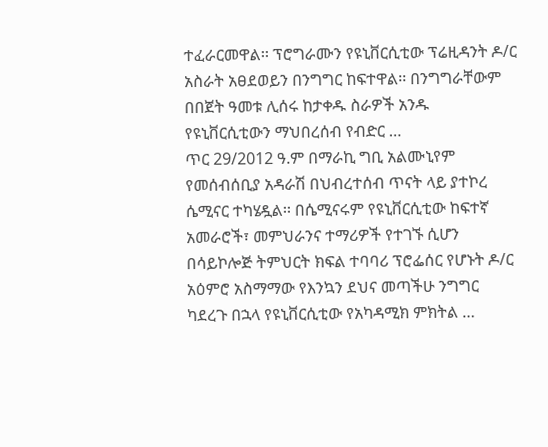ተፈራርመዋል፡፡ ፕሮግራሙን የዩኒቨርሲቲው ፕሬዚዳንት ዶ/ር አስራት አፀደወይን በንግግር ከፍተዋል፡፡ በንግግራቸውም በበጀት ዓመቱ ሊሰሩ ከታቀዱ ስራዎች አንዱ የዩኒቨርሲቲውን ማህበረሰብ የብድር …
ጥር 29/2012 ዓ.ም በማራኪ ግቢ አልሙኒየም የመሰብሰቢያ አዳራሽ በህብረተሰብ ጥናት ላይ ያተኮረ ሴሚናር ተካሄዷል፡፡ በሴሚናሩም የዩኒቨርሲቲው ከፍተኛ አመራሮች፣ መምህራንና ተማሪዎች የተገኙ ሲሆን በሳይኮሎጅ ትምህርት ክፍል ተባባሪ ፕሮፌሰር የሆኑት ዶ/ር አዕምሮ አስማማው የእንኳን ደህና መጣችሁ ንግግር ካደረጉ በኋላ የዩኒቨርሲቲው የአካዳሚክ ምክትል …